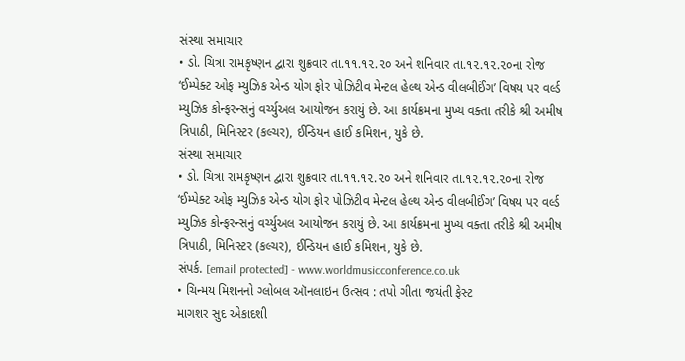સંસ્થા સમાચાર
• ડો. ચિત્રા રામકૃષ્ણન દ્વારા શુક્રવાર તા.૧૧.૧૨.૨૦ અને શનિવાર તા.૧૨.૧૨.૨૦ના રોજ ‘ઈમ્પેક્ટ ઓફ મ્યુઝિક એન્ડ યોગ ફોર પોઝિટીવ મેન્ટલ હેલ્થ એન્ડ વીલબીઈંગ’ વિષય પર વર્લ્ડ મ્યુઝિક કોન્ફરન્સનું વર્ચ્યુઅલ આયોજન કરાયું છે. આ કાર્યક્રમના મુખ્ય વક્તા તરીકે શ્રી અમીષ ત્રિપાઠી, મિનિસ્ટર (કલ્ચર), ઈન્ડિયન હાઈ કમિશન, યુકે છે.
સંસ્થા સમાચાર
• ડો. ચિત્રા રામકૃષ્ણન દ્વારા શુક્રવાર તા.૧૧.૧૨.૨૦ અને શનિવાર તા.૧૨.૧૨.૨૦ના રોજ ‘ઈમ્પેક્ટ ઓફ મ્યુઝિક એન્ડ યોગ ફોર પોઝિટીવ મેન્ટલ હેલ્થ એન્ડ વીલબીઈંગ’ વિષય પર વર્લ્ડ મ્યુઝિક કોન્ફરન્સનું વર્ચ્યુઅલ આયોજન કરાયું છે. આ કાર્યક્રમના મુખ્ય વક્તા તરીકે શ્રી અમીષ ત્રિપાઠી, મિનિસ્ટર (કલ્ચર), ઈન્ડિયન હાઈ કમિશન, યુકે છે.
સંપર્ક. [email protected] - www.worldmusicconference.co.uk
• ચિન્મય મિશનનો ગ્લોબલ ઑનલાઇન ઉત્સવ : તપો ગીતા જયંતી ફેસ્ટ
માગશર સુદ એકાદશી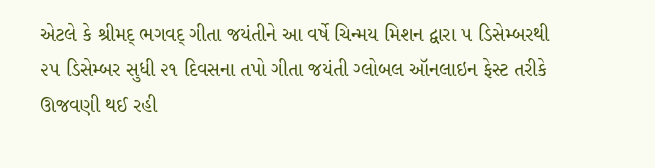એટલે કે શ્રીમદ્ ભગવદ્ ગીતા જયંતીને આ વર્ષે ચિન્મય મિશન દ્વારા ૫ ડિસેમ્બરથી ૨૫ ડિસેમ્બર સુધી ૨૧ દિવસના તપો ગીતા જયંતી ગ્લોબલ ઑનલાઇન ફેસ્ટ તરીકે ઊજવણી થઈ રહી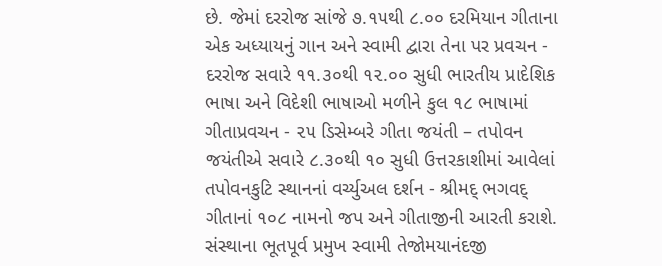છે. જેમાં દરરોજ સાંજે ૭.૧૫થી ૮.૦૦ દરમિયાન ગીતાના એક અધ્યાયનું ગાન અને સ્વામી દ્વારા તેના પર પ્રવચન - દરરોજ સવારે ૧૧.૩૦થી ૧૨.૦૦ સુધી ભારતીય પ્રાદેશિક ભાષા અને વિદેશી ભાષાઓ મળીને કુલ ૧૮ ભાષામાં ગીતાપ્રવચન - ૨૫ ડિસેમ્બરે ગીતા જયંતી – તપોવન જયંતીએ સવારે ૮.૩૦થી ૧૦ સુધી ઉત્તરકાશીમાં આવેલાં તપોવનકુટિ સ્થાનનાં વર્ચ્યુઅલ દર્શન - શ્રીમદ્ ભગવદ્ ગીતાનાં ૧૦૮ નામનો જપ અને ગીતાજીની આરતી કરાશે. સંસ્થાના ભૂતપૂર્વ પ્રમુખ સ્વામી તેજોમયાનંદજી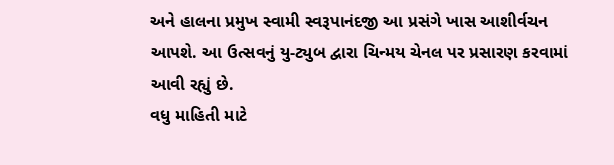અને હાલના પ્રમુખ સ્વામી સ્વરૂપાનંદજી આ પ્રસંગે ખાસ આશીર્વચન આપશે. આ ઉત્સવનું યુ-ટ્યુબ દ્વારા ચિન્મય ચેનલ પર પ્રસારણ કરવામાં આવી રહ્યું છે.
વધુ માહિતી માટે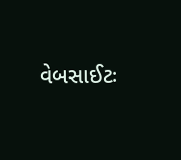વેબસાઈટઃ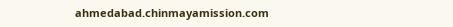ahmedabad.chinmayamission.com